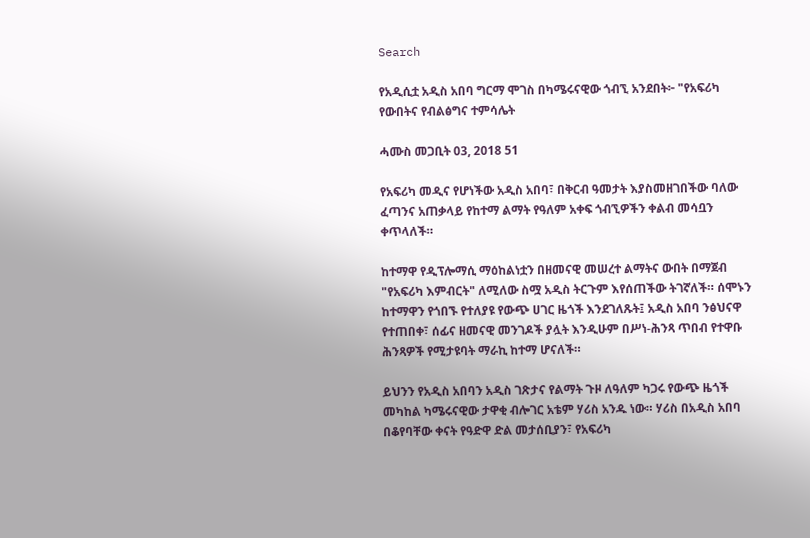Search

የአዲሲቷ አዲስ አበባ ግርማ ሞገስ በካሜሩናዊው ጎብኚ አንደበት፦ "የአፍሪካ የውበትና የብልፅግና ተምሳሌት

ሓሙስ መጋቢት 03, 2018 51

የአፍሪካ መዲና የሆነችው አዲስ አበባ፣ በቅርብ ዓመታት እያስመዘገበችው ባለው ፈጣንና አጠቃላይ የከተማ ልማት የዓለም አቀፍ ጎብኚዎችን ቀልብ መሳቧን ቀጥላለች።

ከተማዋ የዲፕሎማሲ ማዕከልነቷን በዘመናዊ መሠረተ ልማትና ውበት በማጀብ "የአፍሪካ እምብርት" ለሚለው ስሟ አዲስ ትርጉም እየሰጠችው ትገኛለች። ሰሞኑን ከተማዋን የጎበኙ የተለያዩ የውጭ ሀገር ዜጎች እንደገለጹት፤ አዲስ አበባ ንፅህናዋ የተጠበቀ፣ ሰፊና ዘመናዊ መንገዶች ያሏት እንዲሁም በሥነ-ሕንጻ ጥበብ የተዋቡ ሕንጻዎች የሚታዩባት ማራኪ ከተማ ሆናለች።

ይህንን የአዲስ አበባን አዲስ ገጽታና የልማት ጉዞ ለዓለም ካጋሩ የውጭ ዜጎች መካከል ካሜሩናዊው ታዋቂ ብሎገር አቴም ሃሪስ አንዱ ነው። ሃሪስ በአዲስ አበባ በቆየባቸው ቀናት የዓድዋ ድል መታሰቢያን፣ የአፍሪካ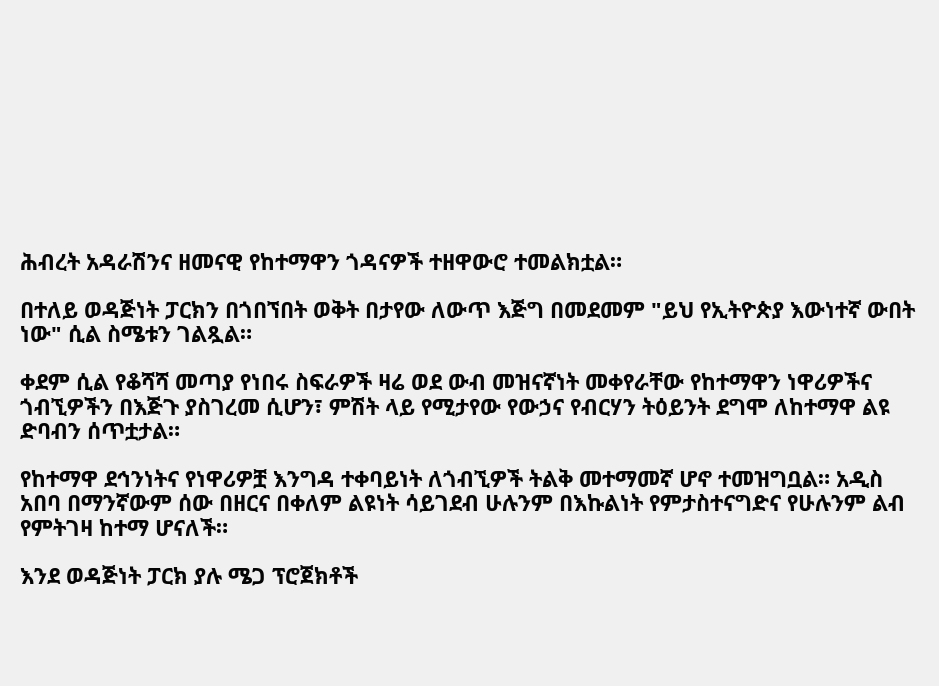ሕብረት አዳራሽንና ዘመናዊ የከተማዋን ጎዳናዎች ተዘዋውሮ ተመልክቷል።

በተለይ ወዳጅነት ፓርክን በጎበኘበት ወቅት በታየው ለውጥ እጅግ በመደመም "ይህ የኢትዮጵያ እውነተኛ ውበት ነው" ሲል ስሜቱን ገልጿል።

ቀደም ሲል የቆሻሻ መጣያ የነበሩ ስፍራዎች ዛሬ ወደ ውብ መዝናኛነት መቀየራቸው የከተማዋን ነዋሪዎችና ጎብኚዎችን በእጅጉ ያስገረመ ሲሆን፣ ምሽት ላይ የሚታየው የውኃና የብርሃን ትዕይንት ደግሞ ለከተማዋ ልዩ ድባብን ሰጥቷታል።

የከተማዋ ደኅንነትና የነዋሪዎቿ እንግዳ ተቀባይነት ለጎብኚዎች ትልቅ መተማመኛ ሆኖ ተመዝግቧል። አዲስ አበባ በማንኛውም ሰው በዘርና በቀለም ልዩነት ሳይገደብ ሁሉንም በእኩልነት የምታስተናግድና የሁሉንም ልብ የምትገዛ ከተማ ሆናለች።

እንደ ወዳጅነት ፓርክ ያሉ ሜጋ ፕሮጀክቶች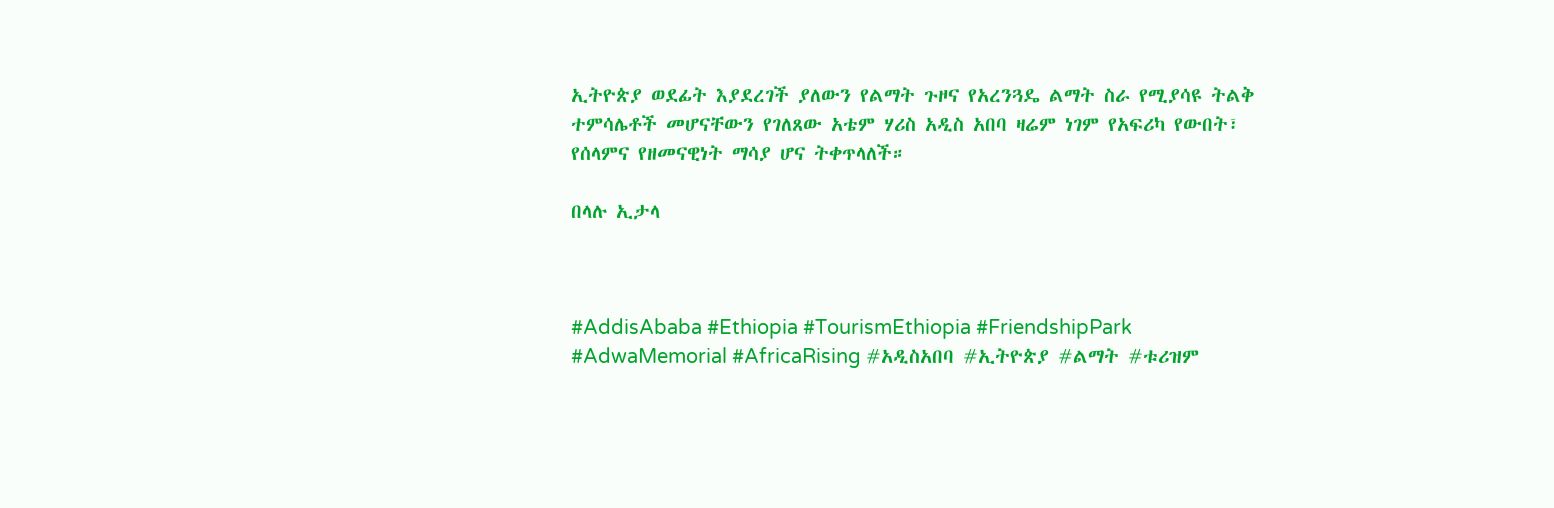ኢትዮጵያ ወደፊት እያደረገች ያለውን የልማት ጉዞና የአረንጓዴ ልማት ስራ የሚያሳዩ ትልቅ ተምሳሌቶች መሆናቸውን የገለጸው አቴም ሃሪስ አዲስ አበባ ዛሬም ነገም የአፍሪካ የውበት፣ የሰላምና የዘመናዊነት ማሳያ ሆና ትቀጥላለች።

በላሉ ኢታላ



#AddisAbaba #Ethiopia #TourismEthiopia #FriendshipPark #AdwaMemorial #AfricaRising #አዲስአበባ #ኢትዮጵያ #ልማት #ቱሪዝም